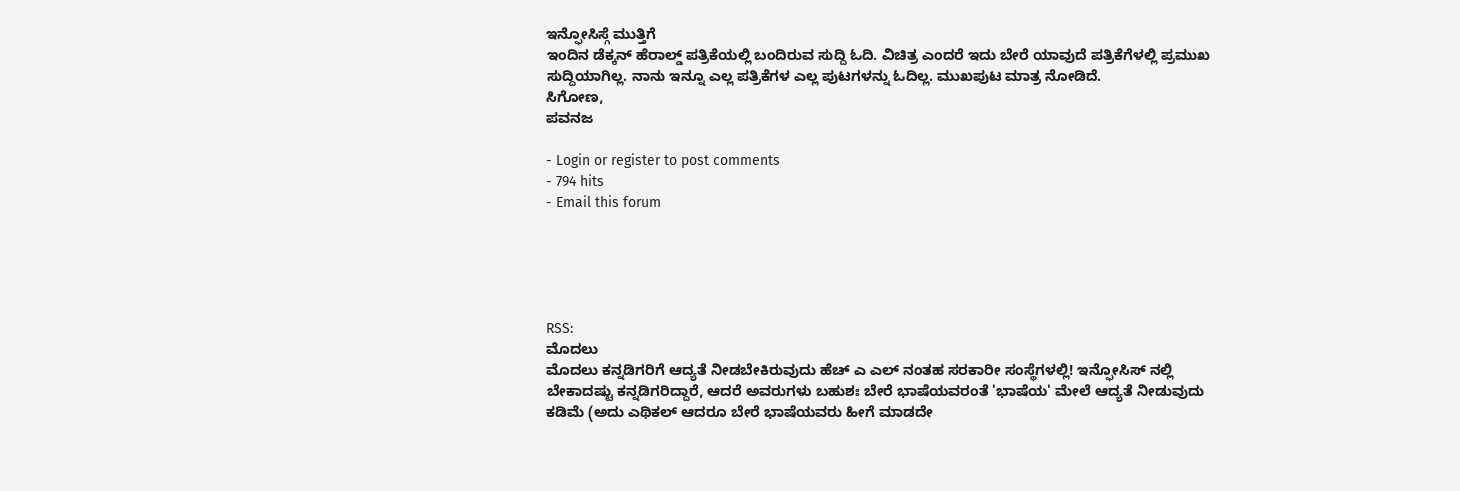ಇನ್ಫೋಸಿಸ್ಗೆ ಮುತ್ತಿಗೆ
ಇಂದಿನ ಡೆಕ್ಕನ್ ಹೆರಾಲ್ಡ್ ಪತ್ರಿಕೆಯಲ್ಲಿ ಬಂದಿರುವ ಸುದ್ದಿ ಓದಿ. ವಿಚಿತ್ರ ಎಂದರೆ ಇದು ಬೇರೆ ಯಾವುದೆ ಪತ್ರಿಕೆಗೆಳಲ್ಲಿ ಪ್ರಮುಖ ಸುದ್ದಿಯಾಗಿಲ್ಲ. ನಾನು ಇನ್ನೂ ಎಲ್ಲ ಪತ್ರಿಕೆಗಳ ಎಲ್ಲ ಪುಟಗಳನ್ನು ಓದಿಲ್ಲ. ಮುಖಪುಟ ಮಾತ್ರ ನೋಡಿದೆ.
ಸಿಗೋಣ,
ಪವನಜ

- Login or register to post comments
- 794 hits
- Email this forum





RSS:
ಮೊದಲು
ಮೊದಲು ಕನ್ನಡಿಗರಿಗೆ ಆದ್ಯತೆ ನೀಡಬೇಕಿರುವುದು ಹೆಚ್ ಎ ಎಲ್ ನಂತಹ ಸರಕಾರೀ ಸಂಸ್ಥೆಗಳಲ್ಲಿ! ಇನ್ಫೋಸಿಸ್ ನಲ್ಲಿ ಬೇಕಾದಷ್ಟು ಕನ್ನಡಿಗರಿದ್ದಾರೆ, ಆದರೆ ಅವರುಗಳು ಬಹುಶಃ ಬೇರೆ ಭಾಷೆಯವರಂತೆ 'ಭಾಷೆಯ' ಮೇಲೆ ಆದ್ಯತೆ ನೀಡುವುದು ಕಡಿಮೆ (ಅದು ಎಥಿಕಲ್ ಆದರೂ ಬೇರೆ ಭಾಷೆಯವರು ಹೀಗೆ ಮಾಡದೇ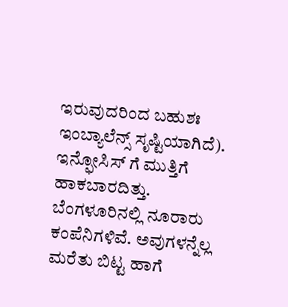ಇರುವುದರಿಂದ ಬಹುಶಃ ಇಂಬ್ಯಾಲೆನ್ಸ್ ಸೃಷ್ಟಿಯಾಗಿದೆ).
ಇನ್ಫೋಸಿಸ್ ಗೆ ಮುತ್ತಿಗೆ ಹಾಕಬಾರದಿತ್ತು. ಬೆಂಗಳೂರಿನಲ್ಲಿ ನೂರಾರು ಕಂಪೆನಿಗಳಿವೆ. ಅವುಗಳನ್ನೆಲ್ಲ ಮರೆತು ಬಿಟ್ಟ ಹಾಗೆ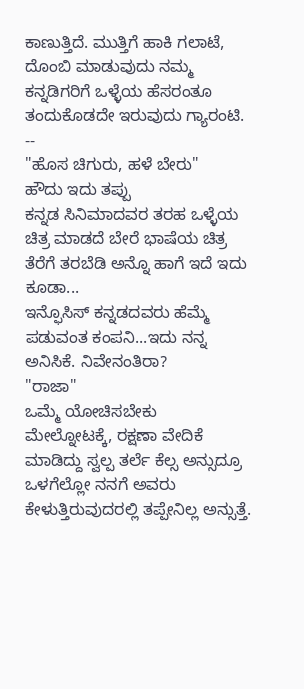ಕಾಣುತ್ತಿದೆ. ಮುತ್ತಿಗೆ ಹಾಕಿ ಗಲಾಟೆ, ದೊಂಬಿ ಮಾಡುವುದು ನಮ್ಮ ಕನ್ನಡಿಗರಿಗೆ ಒಳ್ಳೆಯ ಹೆಸರಂತೂ ತಂದುಕೊಡದೇ ಇರುವುದು ಗ್ಯಾರಂಟಿ.
--
"ಹೊಸ ಚಿಗುರು, ಹಳೆ ಬೇರು"
ಹೌದು ಇದು ತಪ್ಪು
ಕನ್ನಡ ಸಿನಿಮಾದವರ ತರಹ ಒಳ್ಳೆಯ ಚಿತ್ರ ಮಾಡದೆ ಬೇರೆ ಭಾಷೆಯ ಚಿತ್ರ ತೆರೆಗೆ ತರಬೆಡಿ ಅನ್ನೊ ಹಾಗೆ ಇದೆ ಇದು ಕೂಡಾ...
ಇನ್ಫೊಸಿಸ್ ಕನ್ನಡದವರು ಹೆಮ್ಮೆ ಪಡುವಂತ ಕಂಪನಿ...ಇದು ನನ್ನ ಅನಿಸಿಕೆ. ನಿವೇನಂತಿರಾ?
"ರಾಜಾ"
ಒಮ್ಮೆ ಯೋಚಿಸಬೇಕು
ಮೇಲ್ನೋಟಕ್ಕೆ, ರಕ್ಷಣಾ ವೇದಿಕೆ ಮಾಡಿದ್ದು ಸ್ವಲ್ಪ ತರ್ಲೆ ಕೆಲ್ಸ ಅನ್ಸುದ್ರೂ ಒಳಗೆಲ್ಲೋ ನನಗೆ ಅವರು ಕೇಳುತ್ತಿರುವುದರಲ್ಲಿ ತಪ್ಪೇನಿಲ್ಲ ಅನ್ಸುತ್ತೆ.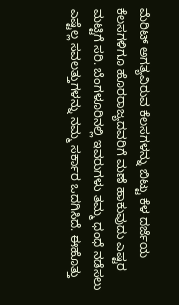ಮೆರಿಟ್ ಅಗತ್ಯವಿರುವ ಕೆಲಸಗಳನ್ನು ಬಿಟ್ಟು ಕೆಳ ದರ್ಜೆಯ ಕೆಲಸಗಳಿಗೂ ಹೊರರಾಜ್ಯದವರಿಗೆ ಮಣೆ ಹಾಕುವುದು ಎಷ್ಟರ ಮಟ್ಟಿಗೆ ಸರಿ. ಬೆಂಗಳೂರಿನಲ್ಲಿ ಇವರುಗಳು ತಮ್ಮ ಧಂಧೆ ನಡೆಸಲು ಎಷ್ಟೆಲ್ಲ ಸವಲತ್ತುಗಳನ್ನು ನಮ್ಮ ಸರ್ಕಾರ ಒದಗಿಸಿದೆ. ಈಹೊತ್ತು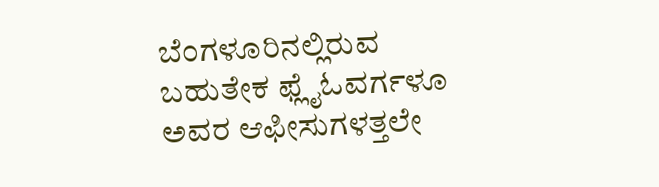ಬೆಂಗಳೂರಿನಲ್ಲಿರುವ ಬಹುತೇಕ ಫ್ಲೈಓವರ್ಗಳೂ ಅವರ ಆಫೀಸುಗಳತ್ತಲೇ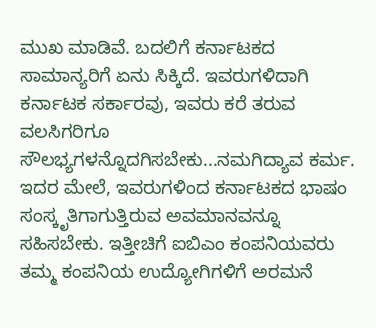ಮುಖ ಮಾಡಿವೆ. ಬದಲಿಗೆ ಕರ್ನಾಟಕದ ಸಾಮಾನ್ಯರಿಗೆ ಏನು ಸಿಕ್ಕಿದೆ. ಇವರುಗಳಿದಾಗಿ ಕರ್ನಾಟಕ ಸರ್ಕಾರವು, ಇವರು ಕರೆ ತರುವ ವಲಸಿಗರಿಗೂ ಸೌಲಭ್ಯಗಳನ್ನೊದಗಿಸಬೇಕು...ನಮಗಿದ್ಯಾವ ಕರ್ಮ. ಇದರ ಮೇಲೆ, ಇವರುಗಳಿಂದ ಕರ್ನಾಟಕದ ಭಾಷಂ ಸಂಸ್ಕೃತಿಗಾಗುತ್ತಿರುವ ಅವಮಾನವನ್ನೂ ಸಹಿಸಬೇಕು. ಇತ್ತೀಚಿಗೆ ಐಬಿಎಂ ಕಂಪನಿಯವರು ತಮ್ಮ ಕಂಪನಿಯ ಉದ್ಯೋಗಿಗಳಿಗೆ ಅರಮನೆ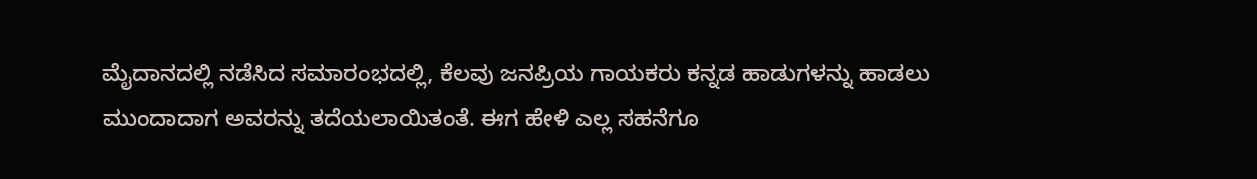ಮೈದಾನದಲ್ಲಿ ನಡೆಸಿದ ಸಮಾರಂಭದಲ್ಲಿ, ಕೆಲವು ಜನಪ್ರಿಯ ಗಾಯಕರು ಕನ್ನಡ ಹಾಡುಗಳನ್ನು ಹಾಡಲು ಮುಂದಾದಾಗ ಅವರನ್ನು ತದೆಯಲಾಯಿತಂತೆ. ಈಗ ಹೇಳಿ ಎಲ್ಲ ಸಹನೆಗೂ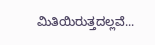ಮಿತಿಯಿರುತ್ತದಲ್ಲವೆ...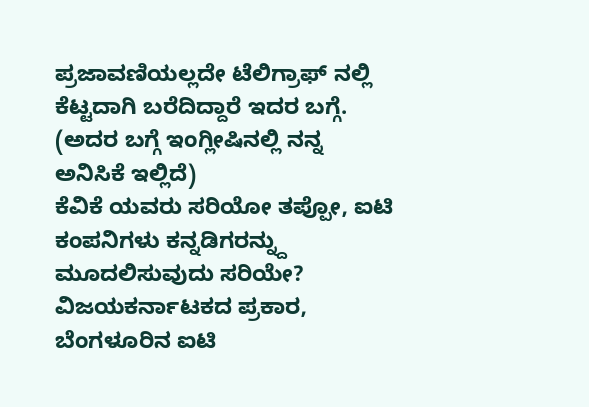ಪ್ರಜಾವಣಿಯಲ್ಲದೇ ಟೆಲಿಗ್ರಾಫ್ ನಲ್ಲಿ ಕೆಟ್ಟದಾಗಿ ಬರೆದಿದ್ದಾರೆ ಇದರ ಬಗ್ಗೆ. (ಅದರ ಬಗ್ಗೆ ಇಂಗ್ಲೀಷಿನಲ್ಲಿ ನನ್ನ ಅನಿಸಿಕೆ ಇಲ್ಲಿದೆ)
ಕೆವಿಕೆ ಯವರು ಸರಿಯೋ ತಪ್ಪೋ, ಐಟಿ ಕಂಪನಿಗಳು ಕನ್ನಡಿಗರನ್ನ್ದು ಮೂದಲಿಸುವುದು ಸರಿಯೇ? ವಿಜಯಕರ್ನಾಟಕದ ಪ್ರಕಾರ, ಬೆಂಗಳೂರಿನ ಐಟಿ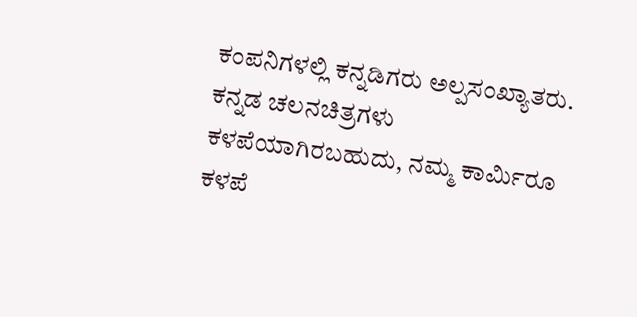ಕಂಪನಿಗಳಲ್ಲಿ ಕನ್ನಡಿಗರು ಅಲ್ಪಸಂಖ್ಯಾತರು. ಕನ್ನಡ ಚಲನಚಿತ್ರಗಳು ಕಳಪೆಯಾಗಿರಬಹುದು, ನಮ್ಮ ಕಾರ್ಮಿರೂ ಕಳಪೆ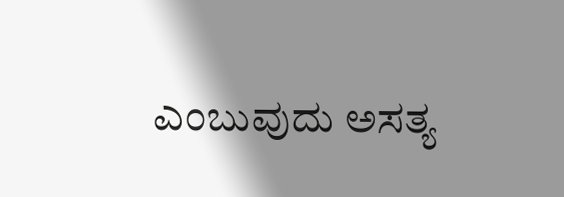ಎಂಬುವುದು ಅಸತ್ಯ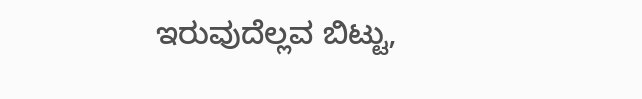ಇರುವುದೆಲ್ಲವ ಬಿಟ್ಟು,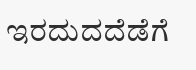ಇರದುದದೆಡೆಗೆ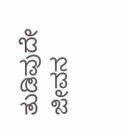ತುಡಿವುದೇ ಜೀವನ